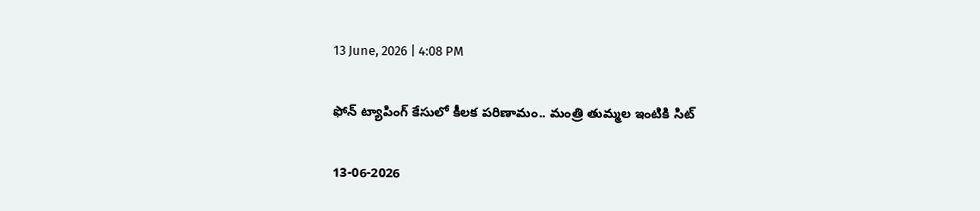13 June, 2026 | 4:08 PM

ఫోన్ ట్యాపింగ్ కేసులో కీలక పరిణామం.. మంత్రి తుమ్మల ఇంటికి సిట్

13-06-2026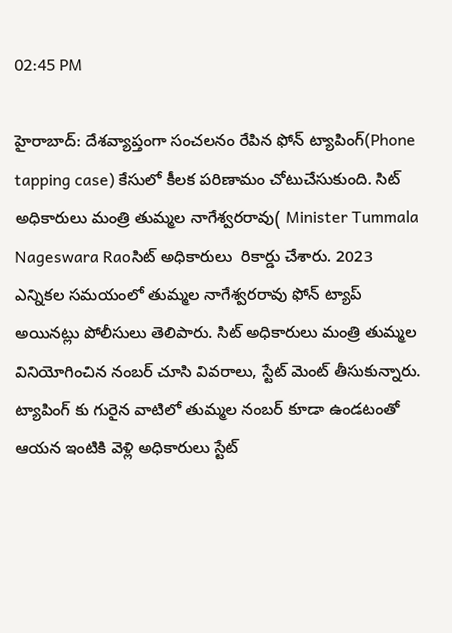02:45 PM

హైరాబాద్: దేశవ్యాప్తంగా సంచలనం రేపిన ఫోన్ ట్యాపింగ్(Phone tapping case) కేసులో కీలక పరిణామం చోటుచేసుకుంది. సిట్ అధికారులు మంత్రి తుమ్మల నాగేశ్వరరావు( Minister Tummala Nageswara Raoసిట్ అధికారులు  రికార్డు చేశారు. 2023 ఎన్నికల సమయంలో తుమ్మల నాగేశ్వరరావు ఫోన్ ట్యాప్ అయినట్లు పోలీసులు తెలిపారు. సిట్ అధికారులు మంత్రి తుమ్మల వినియోగించిన నంబర్ చూసి వివరాలు, స్టేట్ మెంట్ తీసుకున్నారు. ట్యాపింగ్ కు గురైన వాటిలో తుమ్మల నంబర్ కూడా ఉండటంతో ఆయన ఇంటికి వెళ్లి అధికారులు స్టేట్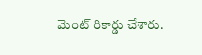మెంట్ రికార్డు చేశారు.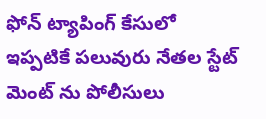ఫోన్ ట్యాపింగ్ కేసులో ఇప్పటికే పలువురు నేతల స్టేట్ మెంట్ ను పోలీసులు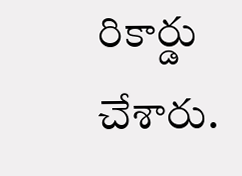రికార్డు చేశారు.